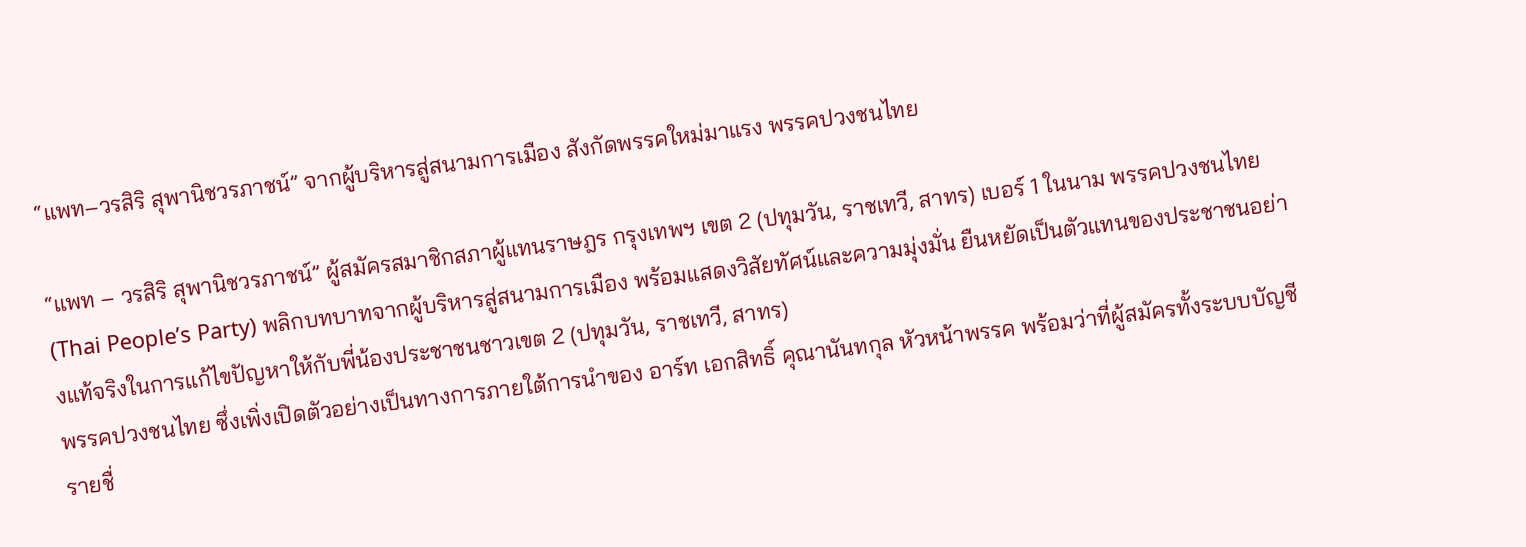“แพท–วรสิริ สุพานิชวรภาชน์” จากผู้บริหารสู่สนามการเมือง สังกัดพรรคใหม่มาแรง พรรคปวงชนไทย

“แพท – วรสิริ สุพานิชวรภาชน์” ผู้สมัครสมาชิกสภาผู้แทนราษฎร กรุงเทพฯ เขต 2 (ปทุมวัน, ราชเทวี, สาทร) เบอร์ 1 ในนาม พรรคปวงชนไทย (Thai People’s Party) พลิกบทบาทจากผู้บริหารสู่สนามการเมือง พร้อมแสดงวิสัยทัศน์และความมุ่งมั่น ยืนหยัดเป็นตัวแทนของประชาชนอย่างแท้จริงในการแก้ไขปัญหาให้กับพี่น้องประชาชนชาวเขต 2 (ปทุมวัน, ราชเทวี, สาทร)
พรรคปวงชนไทย ซึ่งเพิ่งเปิดตัวอย่างเป็นทางการภายใต้การนำของ อาร์ท เอกสิทธิ์ คุณานันทกุล หัวหน้าพรรค พร้อมว่าที่ผู้สมัครทั้งระบบบัญชีรายชื่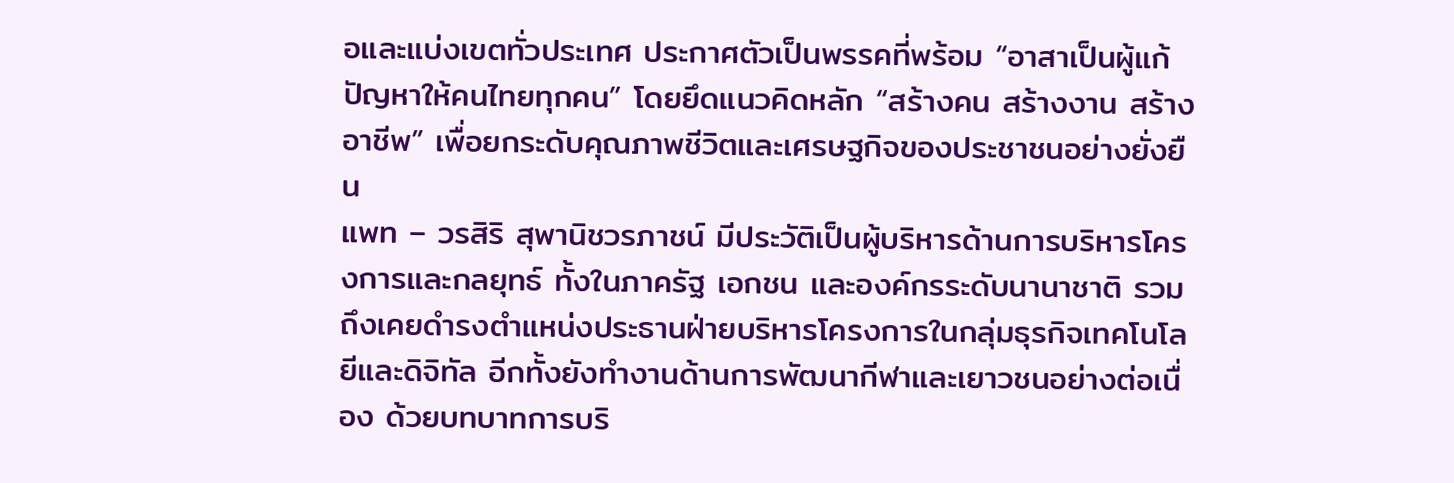อและแบ่งเขตทั่วประเทศ ประกาศตัวเป็นพรรคที่พร้อม “อาสาเป็นผู้แก้ปัญหาให้คนไทยทุกคน” โดยยึดแนวคิดหลัก “สร้างคน สร้างงาน สร้างอาชีพ” เพื่อยกระดับคุณภาพชีวิตและเศรษฐกิจของประชาชนอย่างยั่งยืน
แพท – วรสิริ สุพานิชวรภาชน์ มีประวัติเป็นผู้บริหารด้านการบริหารโครงการและกลยุทธ์ ทั้งในภาครัฐ เอกชน และองค์กรระดับนานาชาติ รวมถึงเคยดำรงตำแหน่งประธานฝ่ายบริหารโครงการในกลุ่มธุรกิจเทคโนโลยีและดิจิทัล อีกทั้งยังทำงานด้านการพัฒนากีฬาและเยาวชนอย่างต่อเนื่อง ด้วยบทบาทการบริ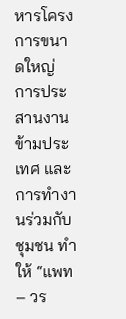หารโครงการขนาดใหญ่ การประสานงานข้ามประเทศ และการทำงานร่วมกับชุมชน ทำให้ “แพท – วร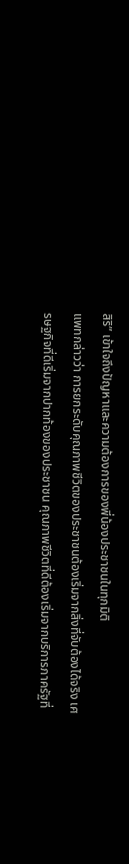สิริ” เข้าใจถึงปัญหาและความต้องการของพี่น้องประชาชนในทุกมิติ
แพทกล่าวว่า การยกระดับคุณภาพชีวิตของประชาชนต้องเริ่มจากสิ่งที่จับต้องได้จริง เศรษฐกิจที่ดีเริ่มจากปากท้องของประชาชน คุณภาพชีวิตที่ดีต้องเริ่มจากบริการภาครัฐที่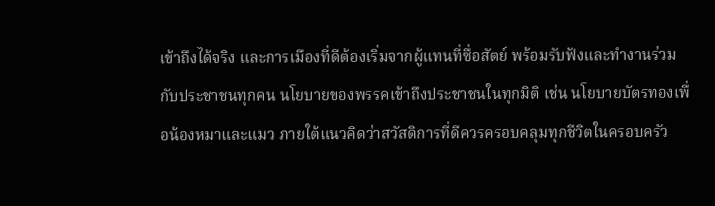เข้าถึงได้จริง และการเมืองที่ดีต้องเริ่มจากผู้แทนที่ซื่อสัตย์ พร้อมรับฟังและทำงานร่วมกับประชาชนทุกคน นโยบายของพรรคเข้าถึงประชาชนในทุกมิติ เช่น นโยบายบัตรทองเพื่อน้องหมาและแมว ภายใต้แนวคิดว่าสวัสดิการที่ดีควรครอบคลุมทุกชีวิตในครอบครัว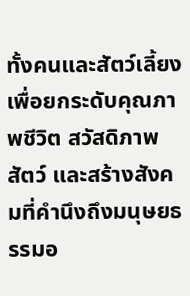ทั้งคนและสัตว์เลี้ยง เพื่อยกระดับคุณภาพชีวิต สวัสดิภาพสัตว์ และสร้างสังคมที่คำนึงถึงมนุษยธรรมอ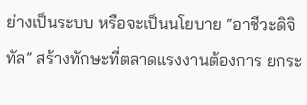ย่างเป็นระบบ หรือจะเป็นนโยบาย “อาชีวะดิจิทัล” สร้างทักษะที่ตลาดแรงงานต้องการ ยกระ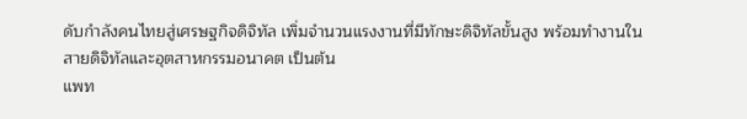ดับกำลังคนไทยสู่เศรษฐกิจดิจิทัล เพิ่มจำนวนแรงงานที่มีทักษะดิจิทัลขั้นสูง พร้อมทำงานในสายดิจิทัลและอุตสาหกรรมอนาคต เป็นต้น
แพท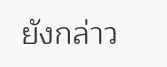ยังกล่าว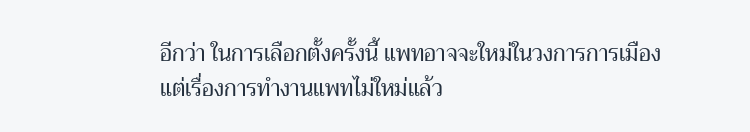อีกว่า ในการเลือกตั้งครั้งนี้ แพทอาจจะใหม่ในวงการการเมือง แต่เรื่องการทำงานแพทไม่ใหม่แล้ว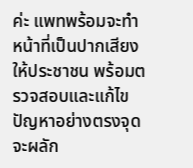ค่ะ แพทพร้อมจะทำหน้าที่เป็นปากเสียงให้ประชาชน พร้อมตรวจสอบและแก้ไขปัญหาอย่างตรงจุด จะผลัก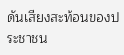ดันเสียงสะท้อนของประชาชน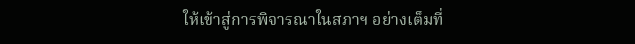ให้เข้าสู่การพิจารณาในสภาฯ อย่างเต็มที่